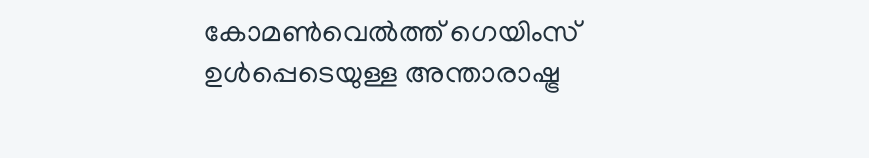കോമൺവെൽത്ത് ഗെയിംസ് ഉൾപ്പെടെയുള്ള അന്താരാഷ്ട്ര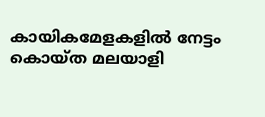കായികമേളകളിൽ നേട്ടം കൊയ്ത മലയാളി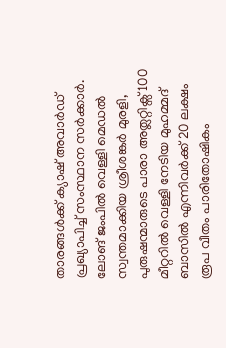താരങ്ങൾക്ക് ക്യാഷ് അവാർഡ് പ്രഖ്യാപിച്ച് സംസ്ഥാന സർക്കാർ. ലോങ് ജംപിൽ വെള്ളി മെഡൽ സ്വന്തമാക്കിയ ശ്രീശങ്കർ മുരളി, പുരുഷന്മാരുടെ പാരാ അത്ലറ്റിക്സ് 100 മീറ്ററിൽ വെള്ളി നേടിയ മുഹമ്മദ് ബാസിൽ എന്നിവർക്ക് 20 ലക്ഷം രൂപ വീതം പാരിതോഷികം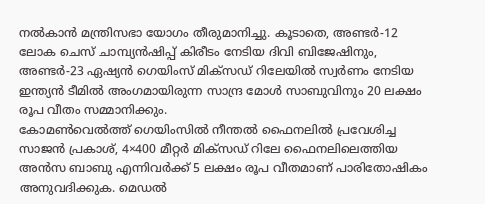നൽകാൻ മന്ത്രിസഭാ യോഗം തീരുമാനിച്ചു. കൂടാതെ, അണ്ടർ-12 ലോക ചെസ് ചാമ്പ്യൻഷിപ്പ് കിരീടം നേടിയ ദിവി ബിജേഷിനും, അണ്ടർ-23 ഏഷ്യൻ ഗെയിംസ് മിക്സഡ് റിലേയിൽ സ്വർണം നേടിയ ഇന്ത്യൻ ടീമിൽ അംഗമായിരുന്ന സാന്ദ്ര മോൾ സാബുവിനും 20 ലക്ഷം രൂപ വീതം സമ്മാനിക്കും.
കോമൺവെൽത്ത് ഗെയിംസിൽ നീന്തൽ ഫൈനലിൽ പ്രവേശിച്ച സാജൻ പ്രകാശ്, 4×400 മീറ്റർ മിക്സഡ് റിലേ ഫൈനലിലെത്തിയ അൻസ ബാബു എന്നിവർക്ക് 5 ലക്ഷം രൂപ വീതമാണ് പാരിതോഷികം അനുവദിക്കുക. മെഡൽ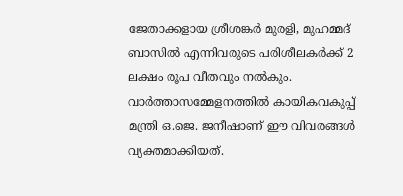ജേതാക്കളായ ശ്രീശങ്കർ മുരളി, മുഹമ്മദ് ബാസിൽ എന്നിവരുടെ പരിശീലകർക്ക് 2 ലക്ഷം രൂപ വീതവും നൽകും. വാർത്താസമ്മേളനത്തിൽ കായികവകുപ്പ് മന്ത്രി ഒ.ജെ. ജനീഷാണ് ഈ വിവരങ്ങൾ വ്യക്തമാക്കിയത്.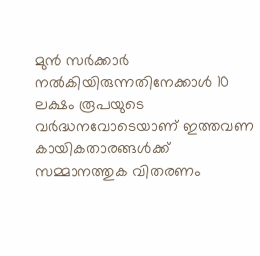മുൻ സർക്കാർ നൽകിയിരുന്നതിനേക്കാൾ 10 ലക്ഷം രൂപയുടെ വർദ്ധനവോടെയാണ് ഇത്തവണ കായികതാരങ്ങൾക്ക് സമ്മാനത്തുക വിതരണം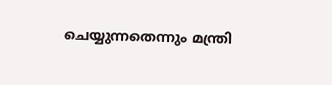ചെയ്യുന്നതെന്നും മന്ത്രി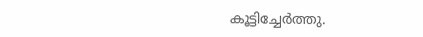കൂട്ടിച്ചേർത്തു.